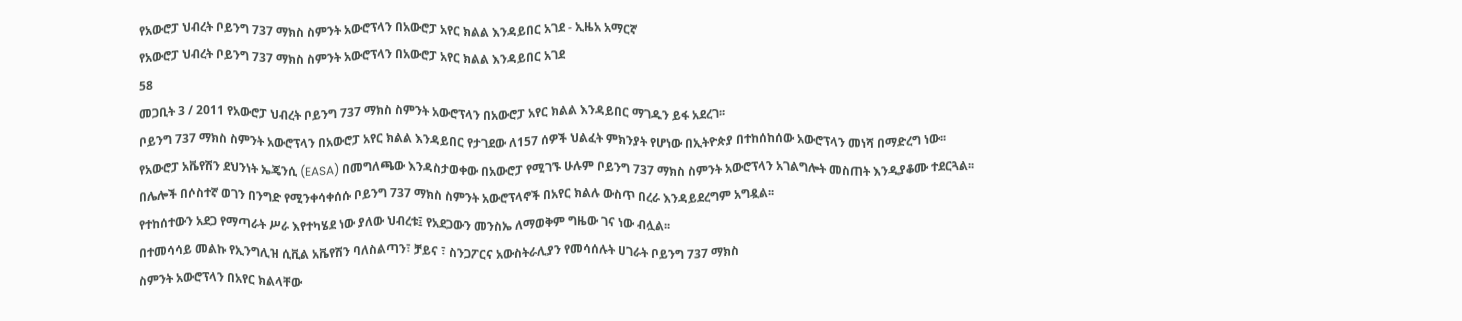የአውሮፓ ህብረት ቦይንግ 737 ማክስ ስምንት አውሮፕላን በአውሮፓ አየር ክልል እንዳይበር አገደ - ኢዜአ አማርኛ
የአውሮፓ ህብረት ቦይንግ 737 ማክስ ስምንት አውሮፕላን በአውሮፓ አየር ክልል እንዳይበር አገደ
58
መጋቢት 3 / 2011 የአውሮፓ ህብረት ቦይንግ 737 ማክስ ስምንት አውሮፕላን በአውሮፓ አየር ክልል እንዳይበር ማገዱን ይፋ አደረገ፡፡
ቦይንግ 737 ማክስ ስምንት አውሮፕላን በአውሮፓ አየር ክልል እንዳይበር የታገደው ለ157 ሰዎች ህልፈት ምክንያት የሆነው በኢትዮጵያ በተከሰከሰው አውሮፕላን መነሻ በማድረግ ነው፡፡
የአውሮፓ አቬየሽን ደህንነት ኤጄንሲ (EASA) በመግለጫው እንዳስታወቀው በአውሮፓ የሚገኙ ሁሉም ቦይንግ 737 ማክስ ስምንት አውሮፕላን አገልግሎት መስጠት እንዲያቆሙ ተደርጓል፡፡
በሌሎች በሶስተኛ ወገን በንግድ የሚንቀሳቀሰሱ ቦይንግ 737 ማክስ ስምንት አውሮፕላኖች በአየር ክልሉ ውስጥ በረራ እንዳይደረግም አግዷል፡፡
የተከሰተውን አደጋ የማጣራት ሥራ እየተካሄደ ነው ያለው ህብረቱ፤ የአደጋውን መንስኤ ለማወቅም ግዜው ገና ነው ብሏል፡፡
በተመሳሳይ መልኩ የኢንግሊዝ ሲቪል አቬየሽን ባለስልጣን፣ ቻይና ፣ ስንጋፖርና አውስትራሊያን የመሳሰሉት ሀገራት ቦይንግ 737 ማክስ
ስምንት አውሮፕላን በአየር ክልላቸው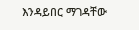እንዳይበር ማገዳቸው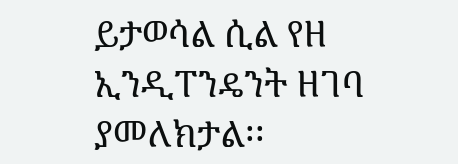ይታወሳል ሲል የዘ ኢንዲፐንዴንት ዘገባ ያመለክታል፡፡